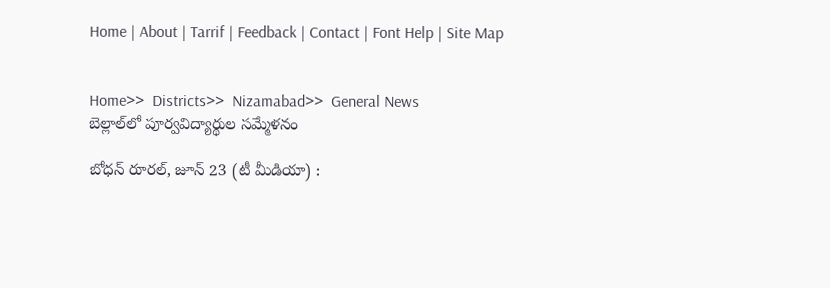Home | About | Tarrif | Feedback | Contact | Font Help | Site Map


Home>>  Districts>>  Nizamabad>>  General News
బెల్లాల్‌లో పూర్వవిద్యార్థుల సమ్మేళనం

బోధన్ రూరల్, జూన్ 23 (టీ మీడియా) :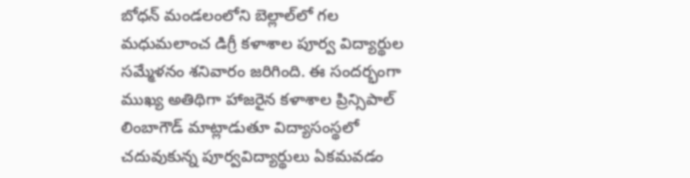బోధన్ మండలంలోని బెల్లాల్‌లో గల మధుమలాంచ డిగ్రీ కళాశాల పూర్వ విద్యార్థుల సమ్మేళనం శనివారం జరిగింది. ఈ సందర్భంగా ముఖ్య అతిథిగా హాజరైన కళాశాల ప్రిన్సిపాల్ లింబాగౌడ్ మాట్లాడుతూ విద్యాసంస్థలో చదువుకున్న పూర్వవిద్యార్థులు ఏకమవడం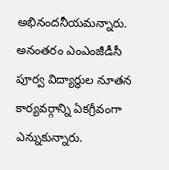అభినందనీయమన్నారు. అనంతరం ఎంఎంజీడీసీ పూర్వ విద్యార్థుల నూతన కార్యవర్గాన్ని ఏకగ్రీవంగా ఎన్నుకున్నారు.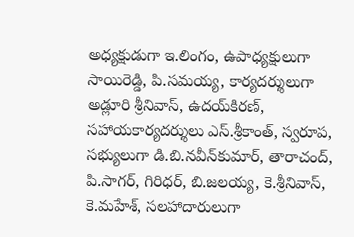అధ్యక్షుడుగా ఇ.లింగం, ఉపాధ్యక్షులుగా సాయిరెడ్డి, పి.సమయ్య, కార్యదర్శులుగా అడ్లూరి శ్రీనివాస్, ఉదయ్‌కిరణ్, సహాయకార్యదర్శులు ఎస్.శ్రీకాంత్, స్వరూప, సభ్యులుగా డి.బి.నవీన్‌కుమార్, తారాచంద్, పి.సాగర్, గిరిధర్, బి.జలయ్య, కె.శ్రీనివాస్, కె.మహేశ్, సలహాదారులుగా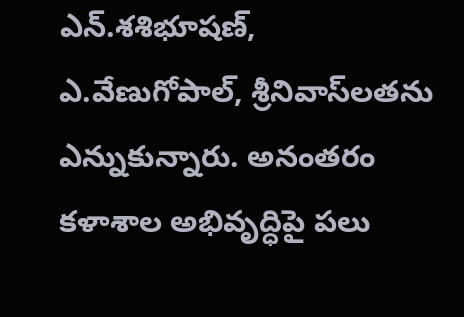ఎన్.శశిభూషణ్, ఎ.వేణుగోపాల్, శ్రీనివాస్‌లతను ఎన్నుకున్నారు. అనంతరం కళాశాల అభివృద్ధిపై పలు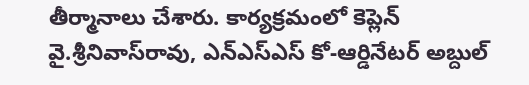తీర్మానాలు చేశారు. కార్యక్రమంలో కెప్లెన్ వై.శ్రీనివాస్‌రావు, ఎన్‌ఎస్‌ఎస్ కో-ఆర్డినేటర్ అబ్దుల్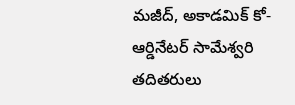మజీద్, అకాడమిక్ కో-ఆర్డినేటర్ సామేశ్వరి తదితరులు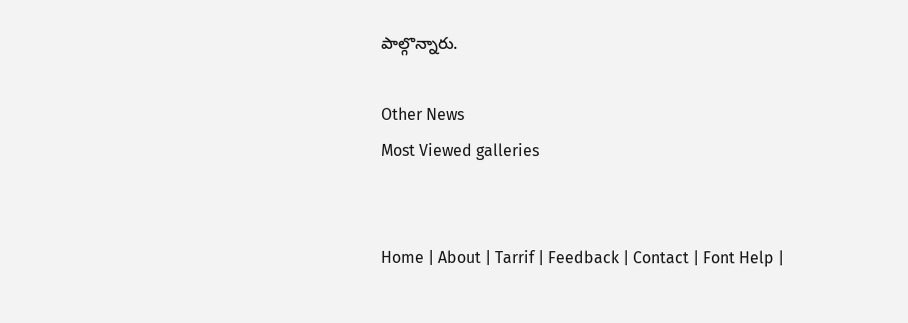పాల్గొన్నారు.

Other News
Most Viewed galleries


Home | About | Tarrif | Feedback | Contact | Font Help |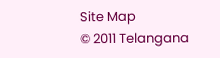Site Map
© 2011 Telangana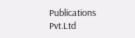Publications Pvt.Ltd